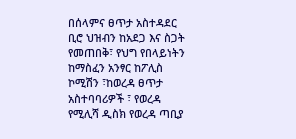በሰላምና ፀጥታ አስተዳደር ቢሮ ህዝብን ከአደጋ እና ስጋት የመጠበቅ፣ የህግ የበላይነትን ከማስፈን አንፃር ከፖሊስ ኮሚሽን ፣ከወረዳ ፀጥታ አስተባባሪዎች ፣ የወረዳ የሚሊሻ ዲስክ የወረዳ ጣቢያ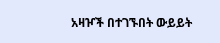አዛዦች በተገኙበት ውይይት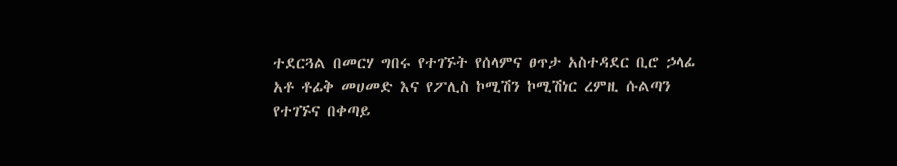ተደርጓል በመርሃ ግበሩ የተገኙት የሰላምና ፀጥታ አስተዳደር ቢሮ ኃላፊ አቶ ቶፊቅ መሀመድ እና የፖሊስ ኮሚሽን ኮሚሽነር ረምዚ ሱልጣን የተገኙና በቀጣይ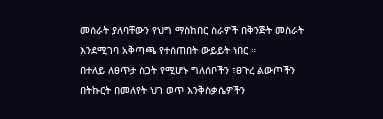መሰራት ያለባቸውን የህግ ማስከበር ስራዎች በቅንጅት መስራት እንደሚገባ አቅጣጫ የተሰጠበት ውይይት ነበር ።
በተለይ ለፀጥታ ስጋት የሚሆኑ ግለሰቦችን ፣ፀጉረ ልውጦችን በትኩርት በመለየት ህገ ወጥ እንቅስቃሴዎችን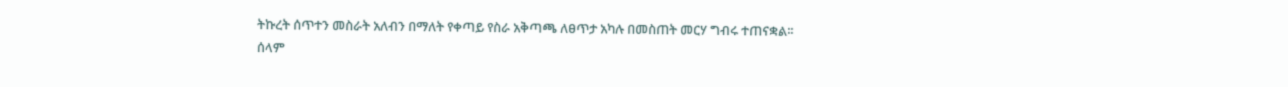ትኩረት ሰጥተን መስራት አለብን በማለት የቀጣይ የስራ አቅጣጫ ለፀጥታ አካሉ በመስጠት መርሃ ግብሩ ተጠናቋል፡፡
ሰላም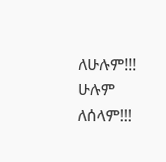ለሁሉም!!!
ሁሉም ለሰላም!!!